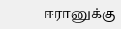ஈரானுக்கு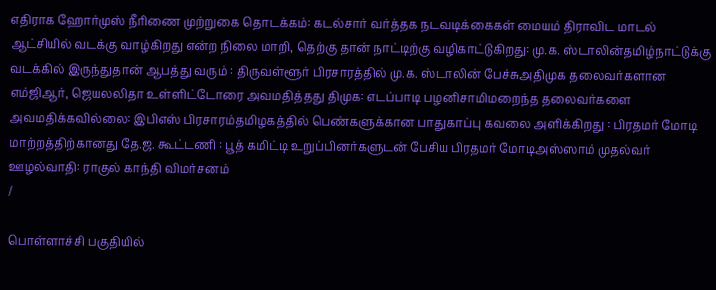எதிராக ஹோர்முஸ் நீரிணை முற்றுகை தொடக்கம்: கடல்சார் வர்த்தக நடவடிக்கைகள் மையம் திராவிட மாடல் ஆட்சியில் வடக்கு வாழ்கிறது என்ற நிலை மாறி, தெற்கு தான் நாட்டிற்கு வழிகாட்டுகிறது: மு.க. ஸ்டாலின்தமிழ்நாட்டுக்கு வடக்கில் இருந்துதான் ஆபத்து வரும் : திருவள்ளூர் பிரசாரத்தில் மு.க. ஸ்டாலின் பேச்சுஅதிமுக தலைவர்களான எம்ஜிஆர், ஜெயலலிதா உள்ளிட்டோரை அவமதித்தது திமுக: எடப்பாடி பழனிசாமிமறைந்த தலைவர்களை அவமதிக்கவில்லை: இபிஎஸ் பிரசாரம்தமிழகத்தில் பெண்களுக்கான பாதுகாப்பு கவலை அளிக்கிறது : பிரதமர் மோடி மாற்றத்திற்கானது தே.ஜ. கூட்டணி : பூத் கமிட்டி உறுப்பினர்களுடன் பேசிய பிரதமர் மோடிஅஸ்ஸாம் முதல்வர் ஊழல்வாதி: ராகுல் காந்தி விமர்சனம்
/

பொள்ளாச்சி பகுதியில்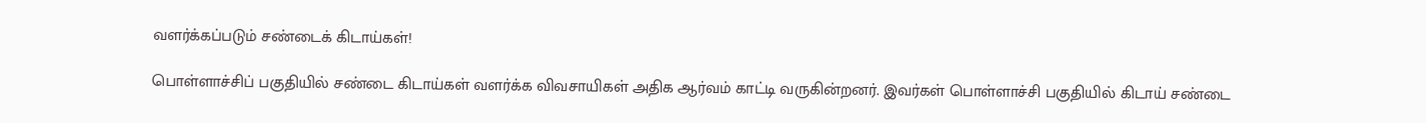வளர்க்கப்படும் சண்டைக் கிடாய்கள்!

பொள்ளாச்சிப் பகுதியில் சண்டை கிடாய்கள் வளர்க்க விவசாயிகள் அதிக ஆர்வம் காட்டி வருகின்றனர். இவர்கள் பொள்ளாச்சி பகுதியில் கிடாய் சண்டை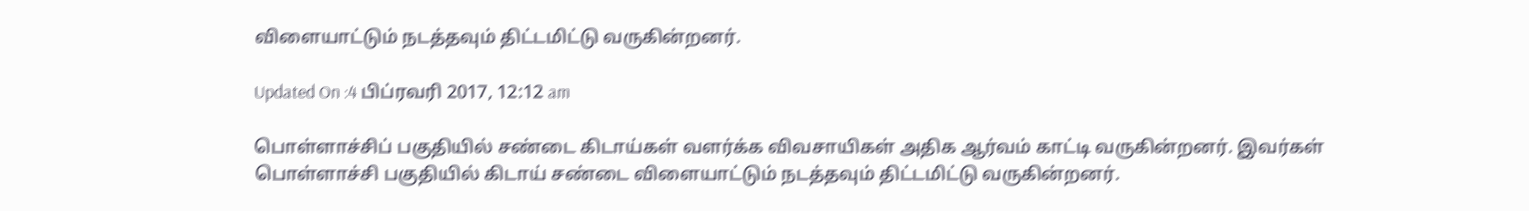விளையாட்டும் நடத்தவும் திட்டமிட்டு வருகின்றனர்.

Updated On :4 பிப்ரவரி 2017, 12:12 am

பொள்ளாச்சிப் பகுதியில் சண்டை கிடாய்கள் வளர்க்க விவசாயிகள் அதிக ஆர்வம் காட்டி வருகின்றனர். இவர்கள் பொள்ளாச்சி பகுதியில் கிடாய் சண்டை விளையாட்டும் நடத்தவும் திட்டமிட்டு வருகின்றனர்.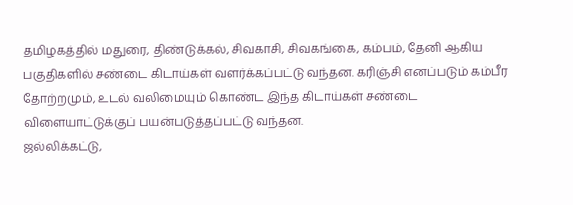தமிழகத்தில் மதுரை, திண்டுக்கல், சிவகாசி, சிவகங்கை, கம்பம், தேனி ஆகிய பகுதிகளில் சண்டை கிடாய்கள் வளர்க்கப்பட்டு வந்தன. கரிஞ்சி எனப்படும் கம்பீர தோற்றமும், உடல் வலிமையும் கொண்ட இந்த கிடாய்கள் சண்டை விளையாட்டுக்குப் பயன்படுத்தப்பட்டு வந்தன.
ஜல்லிக்கட்டு,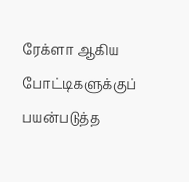ரேக்ளா ஆகிய போட்டிகளுக்குப் பயன்படுத்த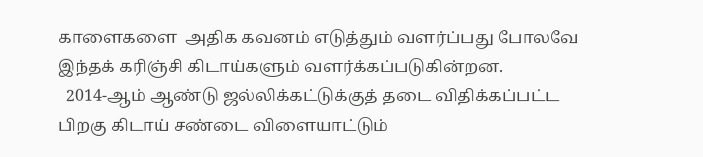காளைகளை  அதிக கவனம் எடுத்தும் வளர்ப்பது போலவே இந்தக் கரிஞ்சி கிடாய்களும் வளர்க்கப்படுகின்றன.
  2014-ஆம் ஆண்டு ஜல்லிக்கட்டுக்குத் தடை விதிக்கப்பட்ட பிறகு கிடாய் சண்டை விளையாட்டும்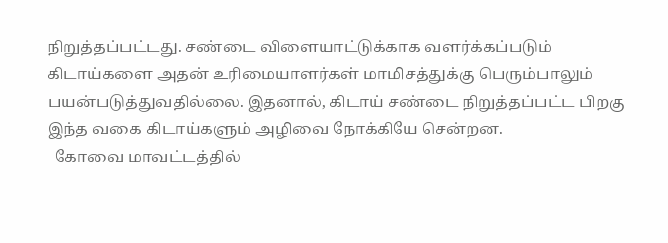நிறுத்தப்பட்டது. சண்டை விளையாட்டுக்காக வளர்க்கப்படும் கிடாய்களை அதன் உரிமையாளர்கள் மாமிசத்துக்கு பெரும்பாலும் பயன்படுத்துவதில்லை. இதனால், கிடாய் சண்டை நிறுத்தப்பட்ட பிறகு இந்த வகை கிடாய்களும் அழிவை நோக்கியே சென்றன.
  கோவை மாவட்டத்தில்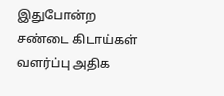இதுபோன்ற சண்டை கிடாய்கள் வளர்ப்பு அதிக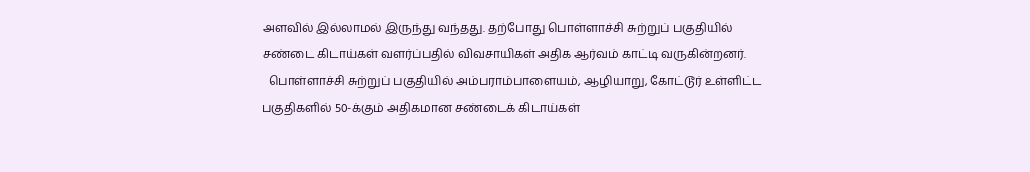அளவில் இல்லாமல் இருந்து வந்தது. தற்போது பொள்ளாச்சி சுற்றுப் பகுதியில் சண்டை கிடாய்கள் வளர்ப்பதில் விவசாயிகள் அதிக ஆர்வம் காட்டி வருகின்றனர்.
  பொள்ளாச்சி சுற்றுப் பகுதியில் அம்பராம்பாளையம், ஆழியாறு, கோட்டூர் உள்ளிட்ட பகுதிகளில் 50-க்கும் அதிகமான சண்டைக் கிடாய்கள்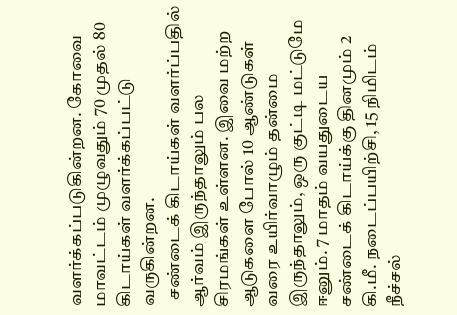வளர்க்கப்படுகின்றன. கோவை மாவட்டம் முழுவதும் 70 முதல் 80 கிடாய்கள் வளர்க்கப்பட்டு வருகின்றன.
  சண்டைக் கிடாய்கள் வளர்ப்பதில் ஆர்வம் இருந்தாலும் பல சிரமங்கள் உள்ளன. இவை மற்ற ஆடுகளை போல் 10 ஆண்டுகள் வரை உயிர்வாழும் தன்மை இருந்தாலும், ஒரு குட்டி மட்டுமே ஈனும். 7 மாதம் வயதுடைய சண்டைக் கிடாய்க்கு தினமும் 2 கி.மீ. நடைப்பயிற்சி, 15 நிமிடம் நீச்சல்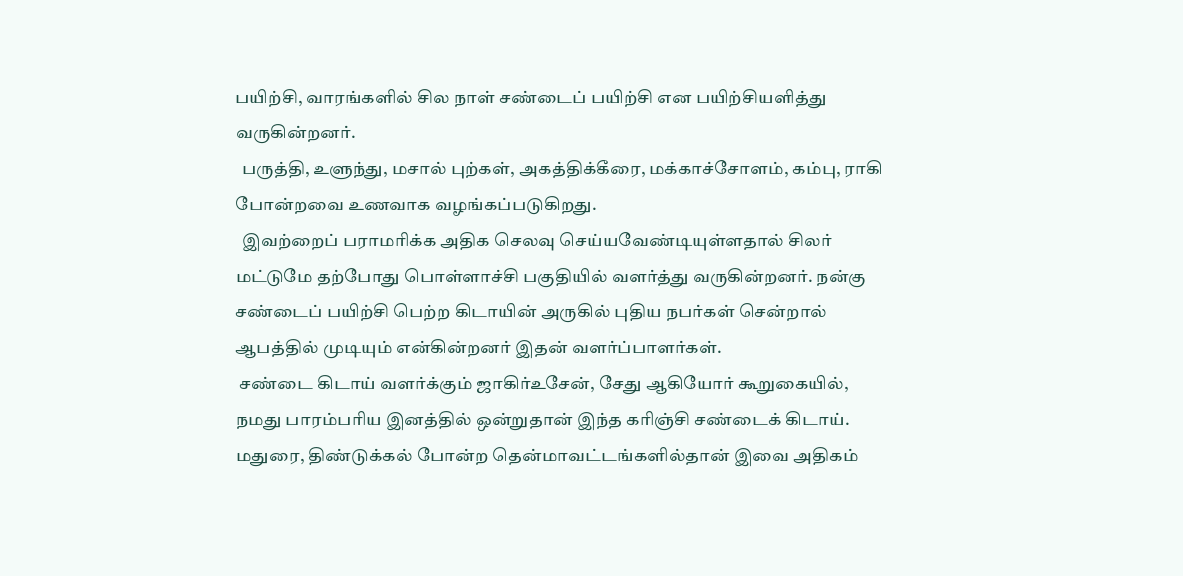பயிற்சி, வாரங்களில் சில நாள் சண்டைப் பயிற்சி என பயிற்சியளித்து வருகின்றனர்.
  பருத்தி, உளுந்து, மசால் புற்கள், அகத்திக்கீரை, மக்காச்சோளம், கம்பு, ராகி போன்றவை உணவாக வழங்கப்படுகிறது.
  இவற்றைப் பராமரிக்க அதிக செலவு செய்யவேண்டியுள்ளதால் சிலர் மட்டுமே தற்போது பொள்ளாச்சி பகுதியில் வளர்த்து வருகின்றனர். நன்கு சண்டைப் பயிற்சி பெற்ற கிடாயின் அருகில் புதிய நபர்கள் சென்றால் ஆபத்தில் முடியும் என்கின்றனர் இதன் வளர்ப்பாளர்கள்.
 சண்டை கிடாய் வளர்க்கும் ஜாகிர்உசேன், சேது ஆகியோர் கூறுகையில், நமது பாரம்பரிய இனத்தில் ஒன்றுதான் இந்த கரிஞ்சி சண்டைக் கிடாய். மதுரை, திண்டுக்கல் போன்ற தென்மாவட்டங்களில்தான் இவை அதிகம்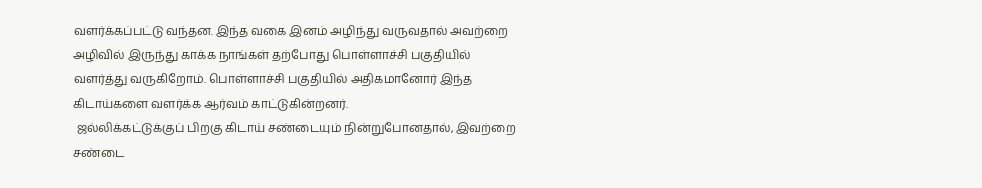வளர்க்கப்பட்டு வந்தன. இந்த வகை இனம் அழிந்து வருவதால் அவற்றை அழிவில் இருந்து காக்க நாங்கள் தற்போது பொள்ளாச்சி பகுதியில் வளர்த்து வருகிறோம். பொள்ளாச்சி பகுதியில் அதிகமானோர் இந்த கிடாய்களை வளர்க்க ஆர்வம் காட்டுகின்றனர்.
 ஜல்லிக்கட்டுக்குப் பிறகு கிடாய் சண்டையும் நின்றுபோனதால், இவற்றை சண்டை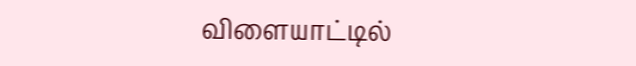விளையாட்டில்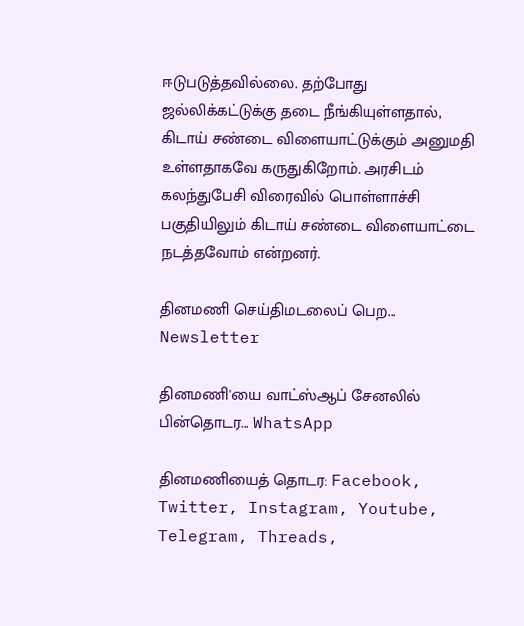ஈடுபடுத்தவில்லை. தற்போது ஜல்லிக்கட்டுக்கு தடை நீங்கியுள்ளதால், கிடாய் சண்டை விளையாட்டுக்கும் அனுமதி உள்ளதாகவே கருதுகிறோம். அரசிடம் கலந்துபேசி விரைவில் பொள்ளாச்சி பகுதியிலும் கிடாய் சண்டை விளையாட்டை நடத்தவோம் என்றனர்.

தினமணி செய்திமடலைப் பெற... Newsletter

தினமணி'யை வாட்ஸ்ஆப் சேனலில் பின்தொடர... WhatsApp

தினமணியைத் தொடர: Facebook, Twitter, Instagram, Youtube, Telegram, Threads,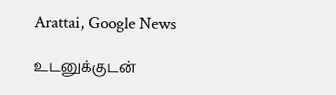Arattai, Google News

உடனுக்குடன்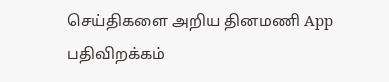செய்திகளை அறிய தினமணி App பதிவிறக்கம்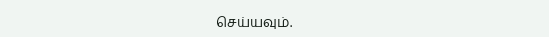செய்யவும்.